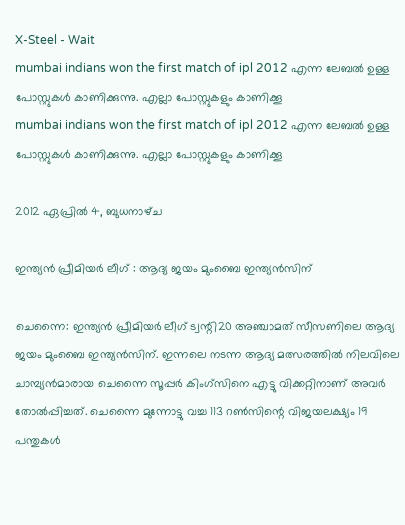X-Steel - Wait
mumbai indians won the first match of ipl 2012 എന്ന ലേബല്‍ ഉള്ള പോസ്റ്റുകള്‍ കാണിക്കുന്നു. എല്ലാ പോസ്റ്റുകളും കാണിക്കൂ
mumbai indians won the first match of ipl 2012 എന്ന ലേബല്‍ ഉള്ള പോസ്റ്റുകള്‍ കാണിക്കുന്നു. എല്ലാ പോസ്റ്റുകളും കാണിക്കൂ

2012 ഏപ്രിൽ 4, ബുധനാഴ്‌ച

ഇന്ത്യന്‍ പ്രീമിയര്‍ ലീഗ്‌ : ആദ്യ ജയം മുംബൈ ഇന്ത്യന്‍സിന്‌

ചെന്നൈ: ഇന്ത്യന്‍ പ്രീമിയര്‍ ലീഗ്‌ ട്വന്റി20 അഞ്ചാമത്‌ സീസണിലെ ആദ്യ ജയം മുംബൈ ഇന്ത്യന്‍സിന്‌. ഇന്നലെ നടന്ന ആദ്യ മത്സരത്തില്‍ നിലവിലെ ചാമ്പ്യന്‍മാരായ ചെന്നൈ സൂപ്പര്‍ കിംഗ്‌സിനെ എട്ടു വിക്കറ്റിനാണ്‌ അവര്‍ തോല്‍പ്പിച്ചത്‌. ചെന്നൈ മുന്നോട്ടു വച്ച 113 റണ്‍സിന്റെ വിജയലക്ഷ്യം 19 പന്തുകള്‍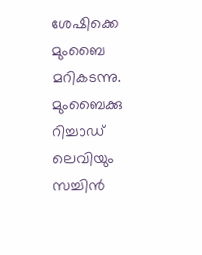ശേഷിക്കെ മുംബൈ മറികടന്നു. മുംബൈക്കു റിച്ചാഡ്‌ ലെവിയും സച്ചിന്‍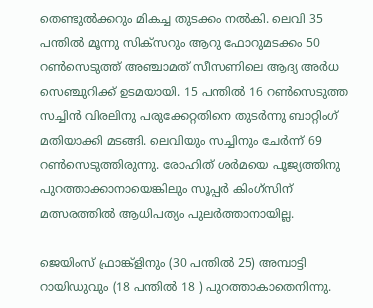തെണ്ടുല്‍ക്കറും മികച്ച തുടക്കം നല്‍കി. ലെവി 35 പന്തില്‍ മൂന്നു സിക്‌സറും ആറു ഫോറുമടക്കം 50 റണ്‍സെടുത്ത്‌ അഞ്ചാമത്‌ സീസണിലെ ആദ്യ അര്‍ധ സെഞ്ചുറിക്ക്‌ ഉടമയായി. 15 പന്തില്‍ 16 റണ്‍സെടുത്ത സച്ചിന്‍ വിരലിനു പരുക്കേറ്റതിനെ തുടര്‍ന്നു ബാറ്റിംഗ്‌ മതിയാക്കി മടങ്ങി. ലെവിയും സച്ചിനും ചേര്‍ന്ന്‌ 69 റണ്‍സെടുത്തിരുന്നു. രോഹിത്‌ ശര്‍മയെ പൂജ്യത്തിനു പുറത്താക്കാനായെങ്കിലും സൂപ്പര്‍ കിംഗ്‌സിന്‌ മത്സരത്തില്‍ ആധിപത്യം പുലര്‍ത്താനായില്ല.

ജെയിംസ്‌ ഫ്രാങ്ക്‌ളിനും (30 പന്തില്‍ 25) അമ്പാട്ടി റായിഡുവും (18 പന്തില്‍ 18 ) പുറത്താകാതെനിന്നു.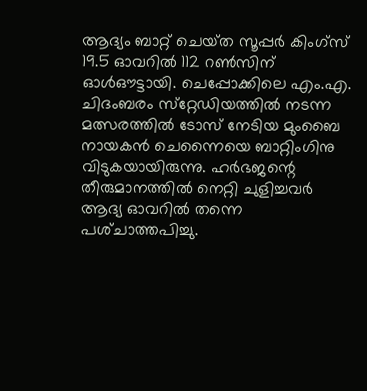ആദ്യം ബാറ്റ്‌ ചെയ്‌ത സൂപ്പര്‍ കിംഗ്‌സ് 19.5 ഓവറില്‍ 112 റണ്‍സിന്‌ ഓള്‍ഔട്ടായി. ചെപ്പോക്കിലെ എം.എ. ചിദംബരം സ്‌റ്റേഡിയത്തില്‍ നടന്ന മത്സരത്തില്‍ ടോസ്‌ നേടിയ മുംബൈ നായകന്‍ ചെന്നൈയെ ബാറ്റിംഗിനു വിടുകയായിരുന്നു. ഹര്‍ഭജന്റെ തീരുമാനത്തില്‍ നെറ്റി ചുളിച്ചവര്‍ ആദ്യ ഓവറില്‍ തന്നെ പശ്‌ചാത്തപിച്ചു.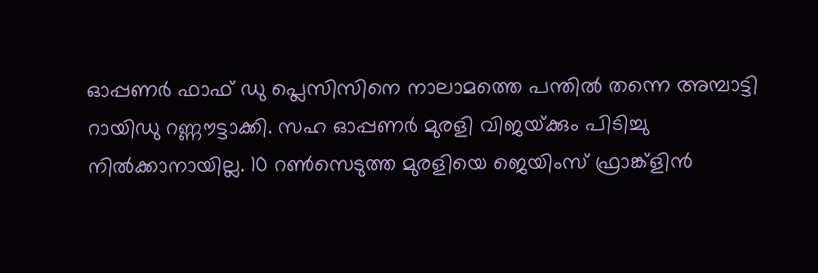ഓപ്പണര്‍ ഫാഫ്‌ ഡു പ്ലെസിസിനെ നാലാമത്തെ പന്തില്‍ തന്നെ അമ്പാട്ടി റായിഡു റണ്ണൗട്ടാക്കി. സഹ ഓപ്പണര്‍ മുരളി വിജയ്‌ക്കും പിടിച്ചു നില്‍ക്കാനായില്ല. 10 റണ്‍സെടുത്ത മുരളിയെ ജെയിംസ്‌ ഫ്രാങ്ക്‌ളിന്‍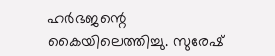ഹര്‍ഭജന്റെ കൈയിലെത്തിച്ചു. സുരേഷ്‌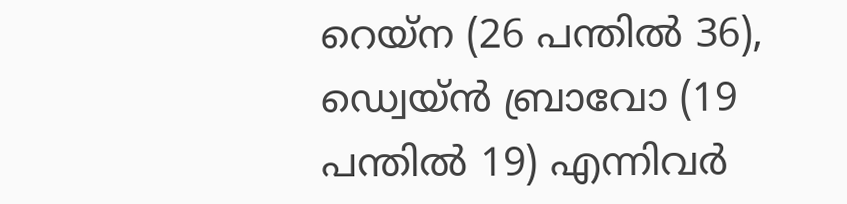റെയ്‌ന (26 പന്തില്‍ 36), ഡ്വെയ്‌ന്‍ ബ്രാവോ (19 പന്തില്‍ 19) എന്നിവര്‍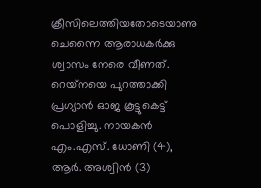ക്രീസിലെത്തിയതോടെയാണു ചെന്നൈ ആരാധകര്‍ക്കു ശ്വാസം നേരെ വീണത്‌. റെയ്‌നയെ പുറത്താക്കി പ്രഗ്യാന്‍ ഓജ കൂട്ടുകെട്ട്‌ പൊളിച്ചു. നായകന്‍ എം.എസ്‌. ധോണി (4), ആര്‍. അശ്വിന്‍ (3)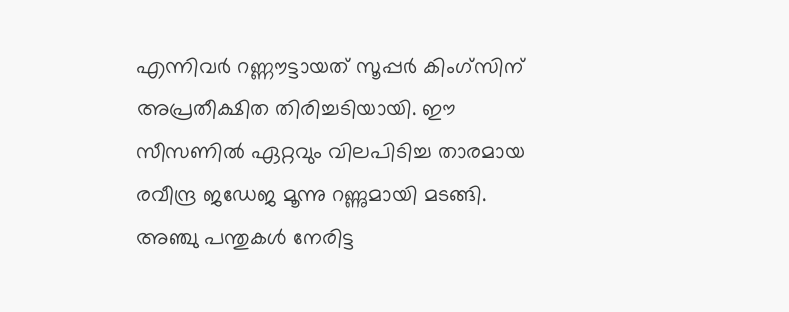എന്നിവര്‍ റണ്ണൗട്ടായത്‌ സൂപ്പര്‍ കിംഗ്‌സിന്‌ അപ്രതീക്ഷിത തിരിച്ചടിയായി. ഈ സീസണില്‍ ഏറ്റവും വിലപിടിച്ച താരമായ രവീന്ദ്ര ജഡേജ മൂന്നു റണ്ണുമായി മടങ്ങി. അഞ്ചു പന്തുകള്‍ നേരിട്ട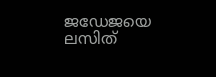ജഡേജയെ ലസിത്‌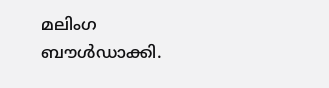മലിംഗ ബൗള്‍ഡാക്കി.